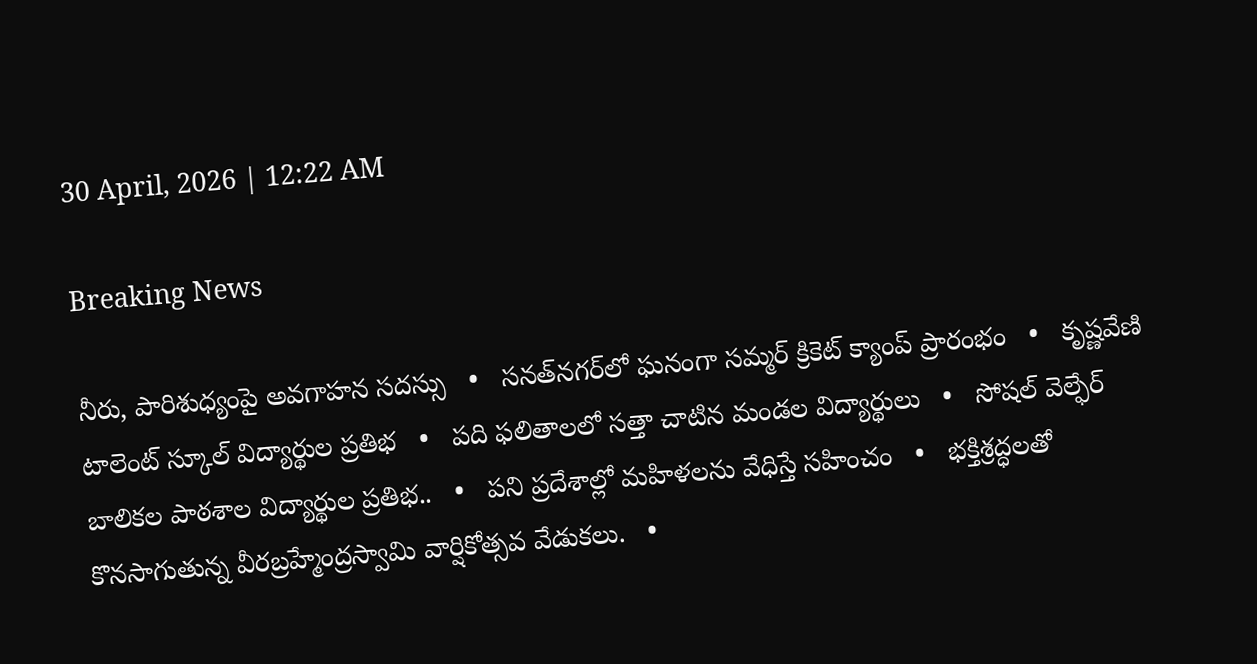30 April, 2026 | 12:22 AM

Breaking News

నీరు, పారిశుధ్యంపై అవగాహన సదస్సు   •   సనత్‌నగర్‌లో ఘనంగా సమ్మర్ క్రికెట్ క్యాంప్ ప్రారంభం   •   కృష్ణవేణి టాలెంట్ స్కూల్ విద్యార్థుల ప్రతిభ   •   పది ఫలితాలలో సత్తా చాటిన మండల విద్యార్థులు   •   సోషల్ వెల్ఫేర్ బాలికల పాఠశాల విద్యార్థుల ప్రతిభ..   •   పని ప్రదేశాల్లో మహిళలను వేధిస్తే సహించం   •   భక్తిశ్రద్ధలతో కొనసాగుతున్న వీరబ్రహ్మేంద్రస్వామి వార్షికోత్సవ వేడుకలు.   •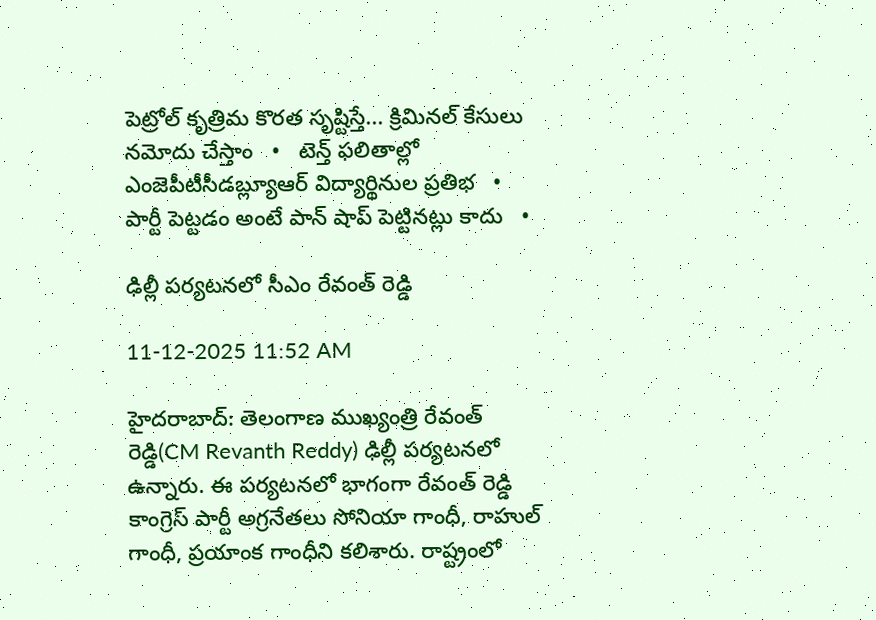పెట్రోల్ కృత్రిమ కొరత సృష్టిస్తే... క్రిమినల్ కేసులు నమోదు చేస్తాం   •   టెన్త్ ఫలితాల్లో ఎంజెపీటీసీడబ్ల్యూఆర్ విద్యార్థినుల ప్రతిభ   •   పార్టీ పెట్టడం అంటే పాన్ షాప్ పెట్టినట్లు కాదు   •

ఢిల్లీ పర్యటనలో సీఎం రేవంత్ రెడ్డి

11-12-2025 11:52 AM

హైదరాబాద్: తెలంగాణ ముఖ్యంత్రి రేవంత్ రెడ్డి(CM Revanth Reddy) ఢిల్లీ పర్యటనలో ఉన్నారు. ఈ పర్యటనలో భాగంగా రేవంత్ రెడ్డి కాంగ్రెస్ పార్టీ అగ్రనేతలు సోనియా గాంధీ, రాహుల్ గాంధీ, ప్రయాంక గాంధీని కలిశారు. రాష్ట్రంలో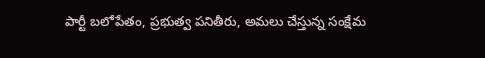పార్టీ బలోపేతం, ప్రభుత్వ పనితీరు, అమలు చేస్తున్న సంక్షేమ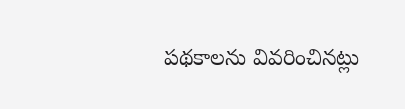పథకాలను వివరించినట్లు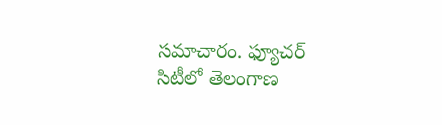సమాచారం. ఫ్యూచర్ సిటీలో తెలంగాణ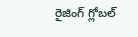రైజింగ్ గ్లోబల్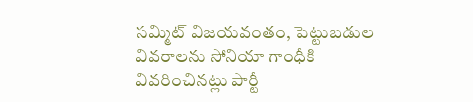సమ్మిట్ విజయవంతం, పెట్టుబడుల వివరాలను సోనియా గాంధీకి వివరించినట్లు పార్టీ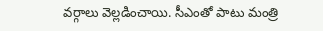వర్గాలు వెల్లడించాయి. సీఎంతో పాటు మంత్రి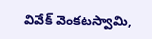వివేక్ వెంకటస్వామి,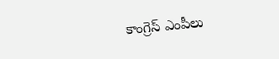కాంగ్రెస్ ఎంపీలు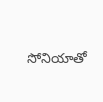సోనియాతో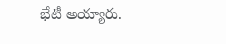భేటీ అయ్యారు.